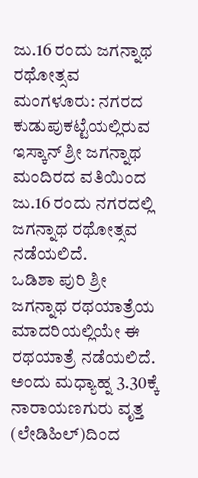ಜು.16 ರಂದು ಜಗನ್ನಾಥ ರಥೋತ್ಸವ
ಮಂಗಳೂರು: ನಗರದ ಕುಡುಪುಕಟ್ಟೆಯಲ್ಲಿರುವ ಇಸ್ಕಾನ್ ಶ್ರೀ ಜಗನ್ನಾಥ ಮಂದಿರದ ವತಿಯಿಂದ ಜು.16 ರಂದು ನಗರದಲ್ಲಿ ಜಗನ್ನಾಥ ರಥೋತ್ಸವ ನಡೆಯಲಿದೆ.
ಒಡಿಶಾ ಪುರಿ ಶ್ರೀ ಜಗನ್ನಾಥ ರಥಯಾತ್ರೆಯ ಮಾದರಿಯಲ್ಲಿಯೇ ಈ ರಥಯಾತ್ರೆ ನಡೆಯಲಿದೆ. ಅಂದು ಮಧ್ಯಾಹ್ನ 3.30ಕ್ಕೆ ನಾರಾಯಣಗುರು ವೃತ್ತ (ಲೇಡಿಹಿಲ್)ದಿಂದ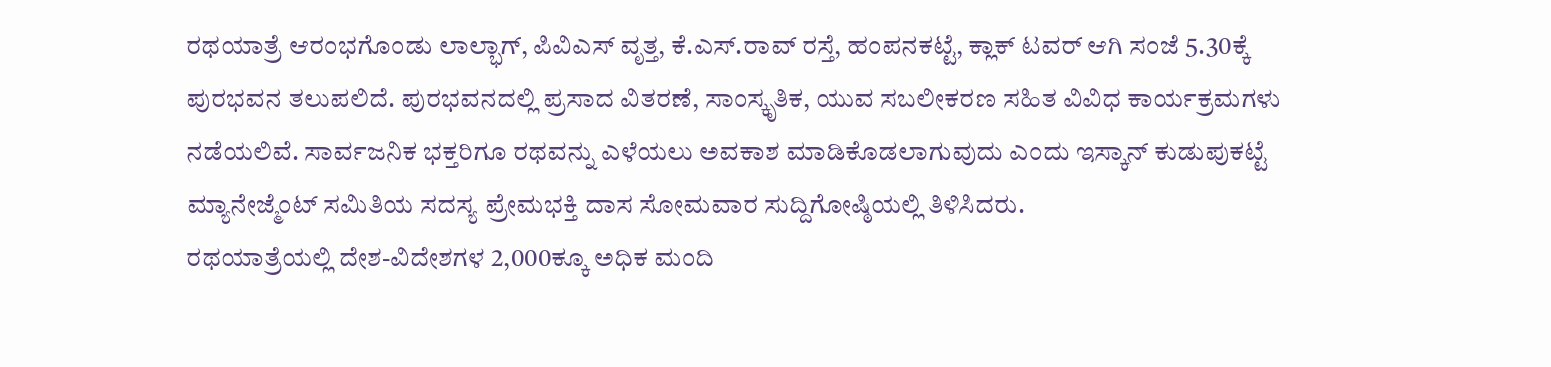ರಥಯಾತ್ರೆ ಆರಂಭಗೊಂಡು ಲಾಲ್ಭಾಗ್, ಪಿವಿಎಸ್ ವೃತ್ತ, ಕೆ.ಎಸ್.ರಾವ್ ರಸ್ತೆ, ಹಂಪನಕಟ್ಟೆ, ಕ್ಲಾಕ್ ಟವರ್ ಆಗಿ ಸಂಜೆ 5.30ಕ್ಕೆ ಪುರಭವನ ತಲುಪಲಿದೆ. ಪುರಭವನದಲ್ಲಿ ಪ್ರಸಾದ ವಿತರಣೆ, ಸಾಂಸ್ಕೃತಿಕ, ಯುವ ಸಬಲೀಕರಣ ಸಹಿತ ವಿವಿಧ ಕಾರ್ಯಕ್ರಮಗಳು ನಡೆಯಲಿವೆ. ಸಾರ್ವಜನಿಕ ಭಕ್ತರಿಗೂ ರಥವನ್ನು ಎಳೆಯಲು ಅವಕಾಶ ಮಾಡಿಕೊಡಲಾಗುವುದು ಎಂದು ಇಸ್ಕಾನ್ ಕುಡುಪುಕಟ್ಟೆ ಮ್ಯಾನೇಜ್ಮೆಂಟ್ ಸಮಿತಿಯ ಸದಸ್ಯ ಪ್ರೇಮಭಕ್ತಿ ದಾಸ ಸೋಮವಾರ ಸುದ್ದಿಗೋಷ್ಠಿಯಲ್ಲಿ ತಿಳಿಸಿದರು.
ರಥಯಾತ್ರೆಯಲ್ಲಿ ದೇಶ-ವಿದೇಶಗಳ 2,000ಕ್ಕೂ ಅಧಿಕ ಮಂದಿ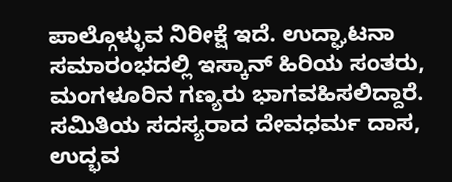ಪಾಲ್ಗೊಳ್ಳುವ ನಿರೀಕ್ಷೆ ಇದೆ. ಉದ್ಘಾಟನಾ ಸಮಾರಂಭದಲ್ಲಿ ಇಸ್ಕಾನ್ ಹಿರಿಯ ಸಂತರು, ಮಂಗಳೂರಿನ ಗಣ್ಯರು ಭಾಗವಹಿಸಲಿದ್ದಾರೆ.
ಸಮಿತಿಯ ಸದಸ್ಯರಾದ ದೇವಧರ್ಮ ದಾಸ, ಉದ್ಭವ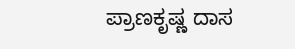ಪ್ರಾಣಕೃಷ್ಣ ದಾಸ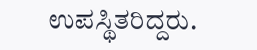ಉಪಸ್ಥಿತರಿದ್ದರು.